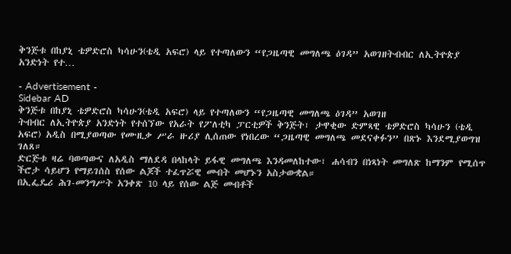ቅንጅቱ በከያኒ ቴዎድሮስ ካሳሁን(ቴዲ አፍሮ) ላይ የተጣለውን “የጋዜጣዊ መግለጫ ዕገዳ” አወገዘትብብር ለኢትዮጵያ አንድነት የተ…

- Advertisement -
Sidebar AD
ቅንጅቱ በከያኒ ቴዎድሮስ ካሳሁን(ቴዲ አፍሮ) ላይ የተጣለውን “የጋዜጣዊ መግለጫ ዕገዳ” አወገዘ
ትብብር ለኢትዮጵያ አንድነት የተሰኘው የአራት የፖለቲካ ፓርቲዎች ቅንጅት፣ ታዋቂው ድምጻዊ ቴዎድሮስ ካሳሁን (ቴዲ አፍሮ) አዲስ በሚያወጣው የሙዚቃ ሥራ ዙሪያ ሊሰጠው የነበረው “ጋዜጣዊ መግለጫ መደናቀፉን” በጽኑ እንደሚያወግዝ ገለጸ።
ድርጅቱ ዛሬ ባወጣውና ለአዲስ ማለደዳ በላከላት ይፋዊ መግለጫ እንዳመለከተው፣ ሐሳብን በነጻነት መግለጽ ከማንም የሚሰጥ ችሮታ ሳይሆን የማይገሰስ የሰው ልጆች ተፈጥሯዊ መብት መሆኑን አስታውቋል።
በኢፌዴሪ ሕገ-መንግሥት አንቀጽ 10 ላይ የሰው ልጅ መብቶች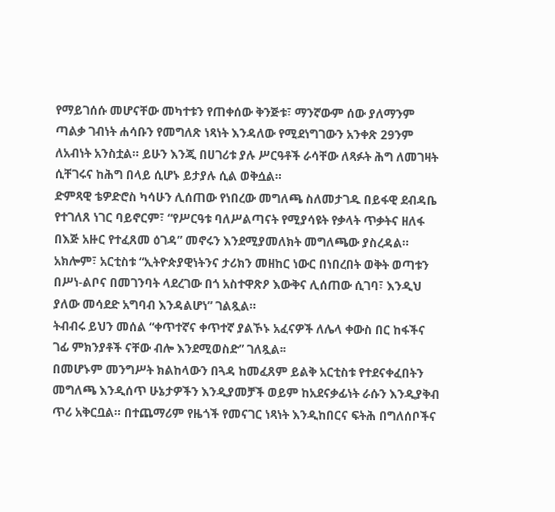የማይገሰሱ መሆናቸው መካተቱን የጠቀሰው ቅንጅቱ፣ ማንኛውም ሰው ያለማንም ጣልቃ ገብነት ሐሳቡን የመግለጽ ነጻነት እንዳለው የሚደነግገውን አንቀጽ 29ንም ለአብነት አንስቷል። ይሁን እንጂ በሀገሪቱ ያሉ ሥርዓቶች ራሳቸው ለጻፉት ሕግ ለመገዛት ሲቸገሩና ከሕግ በላይ ሲሆኑ ይታያሉ ሲል ወቅሷል።
ድምጻዊ ቴዎድሮስ ካሳሁን ሊሰጠው የነበረው መግለጫ ስለመታገዱ በይፋዊ ደብዳቤ የተገለጸ ነገር ባይኖርም፣ “የሥርዓቱ ባለሥልጣናት የሚያሳዩት የቃላት ጥቃትና ዘለፋ በእጅ አዙር የተፈጸመ ዕገዳ” መኖሩን እንደሚያመለክት መግለጫው ያስረዳል።
አክሎም፣ አርቲስቱ “ኢትዮጵያዊነትንና ታሪክን መዘከር ነውር በነበረበት ወቅት ወጣቱን በሥነ-ልቦና በመገንባት ላደረገው በጎ አስተዋጽዖ እውቅና ሊሰጠው ሲገባ፣ እንዲህ ያለው መሳደድ አግባብ እንዳልሆነ” ገልጿል።
ትብብሩ ይህን መሰል “ቀጥተኛና ቀጥተኛ ያልኾኑ አፈናዎች ለሌላ ቀውስ በር ከፋችና ገፊ ምክንያቶች ናቸው ብሎ እንደሚወስድ” ገለጿል፡፡
በመሆኑም መንግሥት ክልከላውን በጓዳ ከመፈጸም ይልቅ አርቲስቱ የተደናቀፈበትን መግለጫ እንዲሰጥ ሁኔታዎችን እንዲያመቻች ወይም ከአደናቃፊነት ራሱን እንዲያቅብ ጥሪ አቅርቧል። በተጨማሪም የዜጎች የመናገር ነጻነት እንዲከበርና ፍትሕ በግለሰቦችና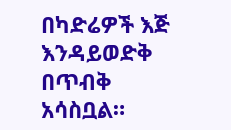በካድሬዎች እጅ እንዳይወድቅ በጥብቅ አሳስቧል።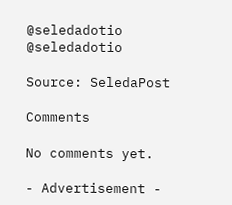@seledadotio
@seledadotio

Source: SeledaPost

Comments

No comments yet.

- Advertisement -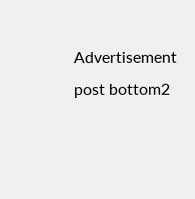Advertisement post bottom2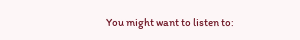You might want to listen to: